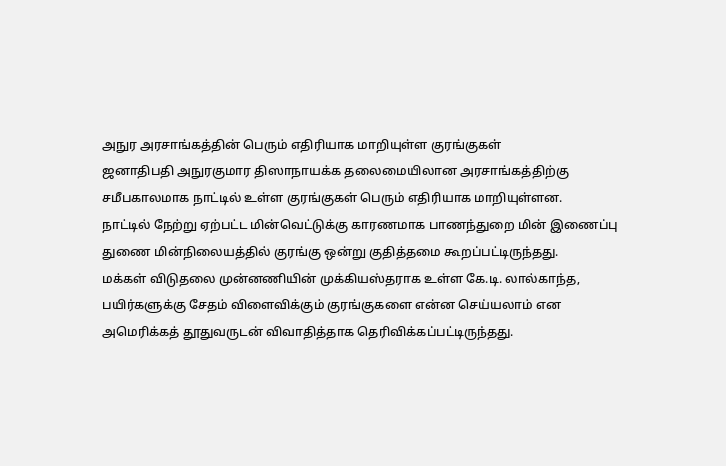அநுர அரசாங்கத்தின் பெரும் எதிரியாக மாறியுள்ள குரங்குகள்
ஜனாதிபதி அநுரகுமார திஸாநாயக்க தலைமையிலான அரசாங்கத்திற்கு சமீபகாலமாக நாட்டில் உள்ள குரங்குகள் பெரும் எதிரியாக மாறியுள்ளன.
நாட்டில் நேற்று ஏற்பட்ட மின்வெட்டுக்கு காரணமாக பாணந்துறை மின் இணைப்பு துணை மின்நிலையத்தில் குரங்கு ஒன்று குதித்தமை கூறப்பட்டிருந்தது.
மக்கள் விடுதலை முன்னணியின் முக்கியஸ்தராக உள்ள கே.டி. லால்காந்த, பயிர்களுக்கு சேதம் விளைவிக்கும் குரங்குகளை என்ன செய்யலாம் என அமெரிக்கத் தூதுவருடன் விவாதித்தாக தெரிவிக்கப்பட்டிருந்தது.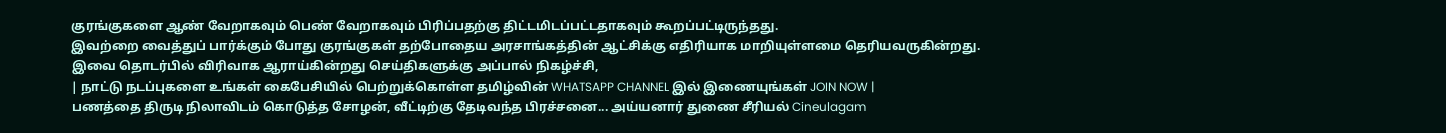குரங்குகளை ஆண் வேறாகவும் பெண் வேறாகவும் பிரிப்பதற்கு திட்டமிடப்பட்டதாகவும் கூறப்பட்டிருந்தது.
இவற்றை வைத்துப் பார்க்கும் போது குரங்குகள் தற்போதைய அரசாங்கத்தின் ஆட்சிக்கு எதிரியாக மாறியுள்ளமை தெரியவருகின்றது.
இவை தொடர்பில் விரிவாக ஆராய்கின்றது செய்திகளுக்கு அப்பால் நிகழ்ச்சி,
| நாட்டு நடப்புகளை உங்கள் கைபேசியில் பெற்றுக்கொள்ள தமிழ்வின் WHATSAPP CHANNEL இல் இணையுங்கள் JOIN NOW |
பணத்தை திருடி நிலாவிடம் கொடுத்த சோழன், வீட்டிற்கு தேடிவந்த பிரச்சனை... அய்யனார் துணை சீரியல் Cineulagam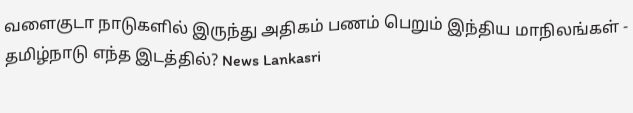வளைகுடா நாடுகளில் இருந்து அதிகம் பணம் பெறும் இந்திய மாநிலங்கள் - தமிழ்நாடு எந்த இடத்தில்? News Lankasri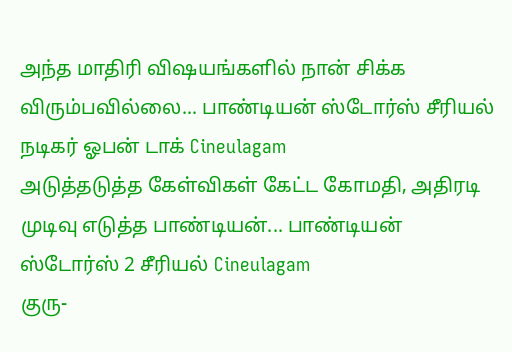அந்த மாதிரி விஷயங்களில் நான் சிக்க விரும்பவில்லை... பாண்டியன் ஸ்டோர்ஸ் சீரியல் நடிகர் ஓபன் டாக் Cineulagam
அடுத்தடுத்த கேள்விகள் கேட்ட கோமதி, அதிரடி முடிவு எடுத்த பாண்டியன்... பாண்டியன் ஸ்டோர்ஸ் 2 சீரியல் Cineulagam
குரு-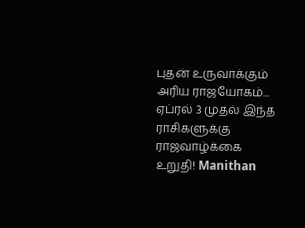புதன் உருவாக்கும் அரிய ராஜயோகம்... ஏப்ரல் 3 முதல் இந்த ராசிகளுக்கு ராஜவாழ்க்கை உறுதி! Manithan